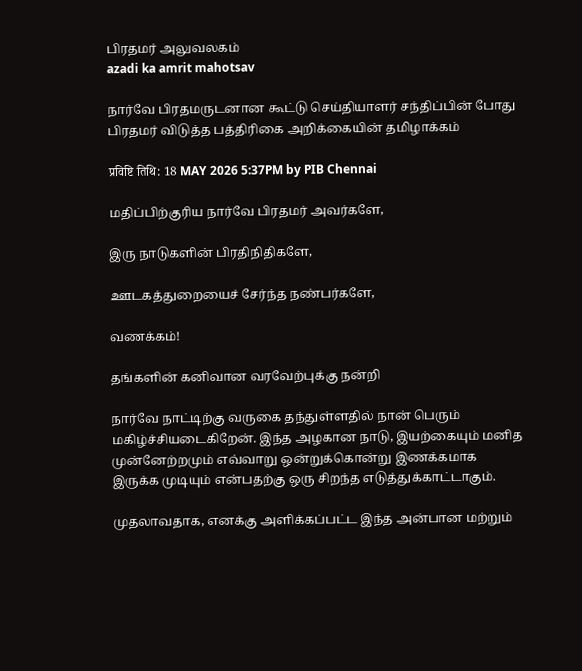பிரதமர் அலுவலகம்
azadi ka amrit mahotsav

நார்வே பிரதமருடனான கூட்டு செய்தியாளர் சந்திப்பின் போது பிரதமர் விடுத்த பத்திரிகை அறிக்கையின் தமிழாக்கம்

प्रविष्टि तिथि: 18 MAY 2026 5:37PM by PIB Chennai

மதிப்பிற்குரிய நார்வே பிரதமர் அவர்களே,

இரு நாடுகளின் பிரதிநிதிகளே,

ஊடகத்துறையைச் சேர்ந்த நண்பர்களே,

வணக்கம்!

தங்களின் கனிவான வரவேற்புக்கு நன்றி

நார்வே நாட்டிற்கு வருகை தந்துள்ளதில் நான் பெரும் மகிழ்ச்சியடைகிறேன். இந்த அழகான நாடு, இயற்கையும் மனித முன்னேற்றமும் எவ்வாறு ஒன்றுக்கொன்று இணக்கமாக இருக்க முடியும் என்பதற்கு ஒரு சிறந்த எடுத்துக்காட்டாகும்.

முதலாவதாக, எனக்கு அளிக்கப்பட்ட இந்த அன்பான மற்றும்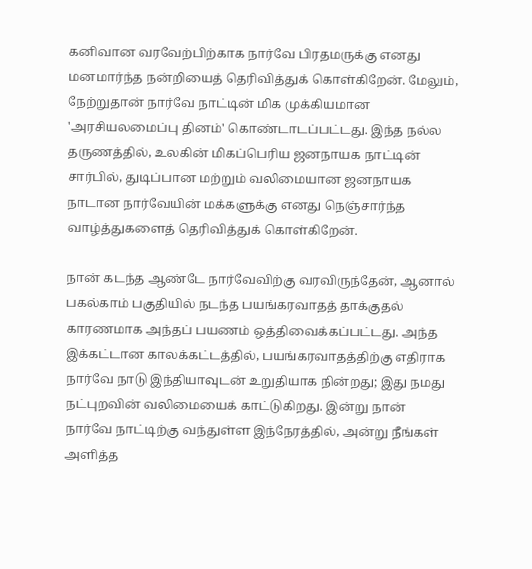கனிவான வரவேற்பிற்காக நார்வே பிரதமருக்கு எனது மனமார்ந்த நன்றியைத் தெரிவித்துக் கொள்கிறேன். மேலும், நேற்றுதான் நார்வே நாட்டின் மிக முக்கியமான 'அரசியலமைப்பு தினம்' கொண்டாடப்பட்டது. இந்த நல்ல தருணத்தில், உலகின் மிகப்பெரிய ஜனநாயக நாட்டின் சார்பில், துடிப்பான மற்றும் வலிமையான ஜனநாயக நாடான நார்வேயின் மக்களுக்கு எனது நெஞ்சார்ந்த வாழ்த்துகளைத் தெரிவித்துக் கொள்கிறேன்.

நான் கடந்த ஆண்டே நார்வேவிற்கு வரவிருந்தேன், ஆனால் பகல்காம் பகுதியில் நடந்த பயங்கரவாதத் தாக்குதல் காரணமாக அந்தப் பயணம் ஒத்திவைக்கப்பட்டது. அந்த இக்கட்டான காலக்கட்டத்தில், பயங்கரவாதத்திற்கு எதிராக நார்வே நாடு இந்தியாவுடன் உறுதியாக நின்றது; இது நமது நட்புறவின் வலிமையைக் காட்டுகிறது. இன்று நான் நார்வே நாட்டிற்கு வந்துள்ள இந்நேரத்தில், அன்று நீங்கள் அளித்த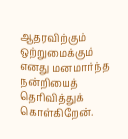ஆதரவிற்கும் ஒற்றுமைக்கும் எனது மனமார்ந்த நன்றியைத் தெரிவித்துக் கொள்கிறேன்.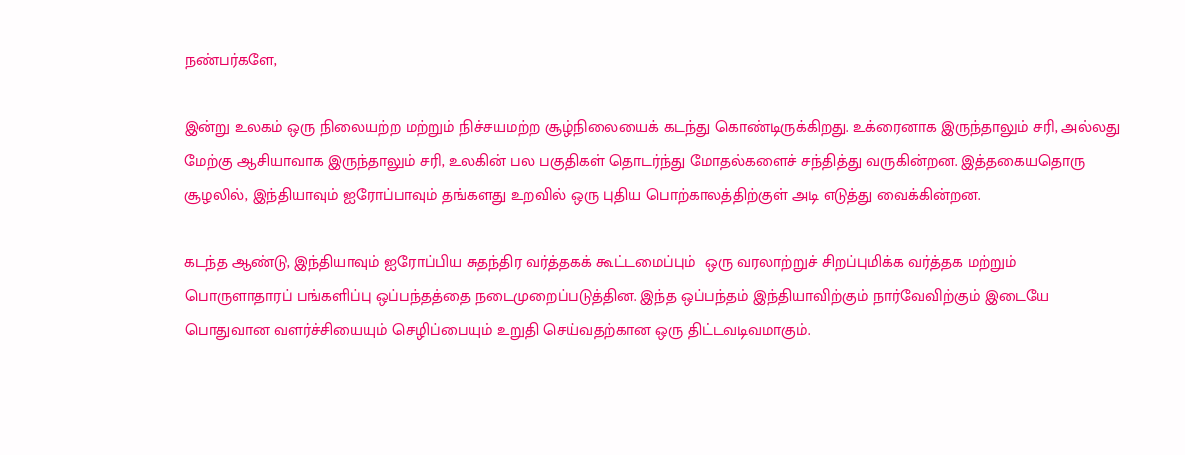நண்பர்களே,

இன்று உலகம் ஒரு நிலையற்ற மற்றும் நிச்சயமற்ற சூழ்நிலையைக் கடந்து கொண்டிருக்கிறது. உக்ரைனாக இருந்தாலும் சரி, அல்லது மேற்கு ஆசியாவாக இருந்தாலும் சரி, உலகின் பல பகுதிகள் தொடர்ந்து மோதல்களைச் சந்தித்து வருகின்றன. இத்தகையதொரு சூழலில், இந்தியாவும் ஐரோப்பாவும் தங்களது உறவில் ஒரு புதிய பொற்காலத்திற்குள் அடி எடுத்து வைக்கின்றன.

கடந்த ஆண்டு, இந்தியாவும் ஐரோப்பிய சுதந்திர வர்த்தகக் கூட்டமைப்பும்  ஒரு வரலாற்றுச் சிறப்புமிக்க வர்த்தக மற்றும் பொருளாதாரப் பங்களிப்பு ஒப்பந்தத்தை நடைமுறைப்படுத்தின. இந்த ஒப்பந்தம் இந்தியாவிற்கும் நார்வேவிற்கும் இடையே பொதுவான வளர்ச்சியையும் செழிப்பையும் உறுதி செய்வதற்கான ஒரு திட்டவடிவமாகும்.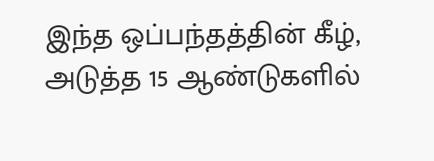இந்த ஒப்பந்தத்தின் கீழ், அடுத்த 15 ஆண்டுகளில்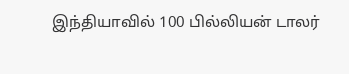இந்தியாவில் 100 பில்லியன் டாலர்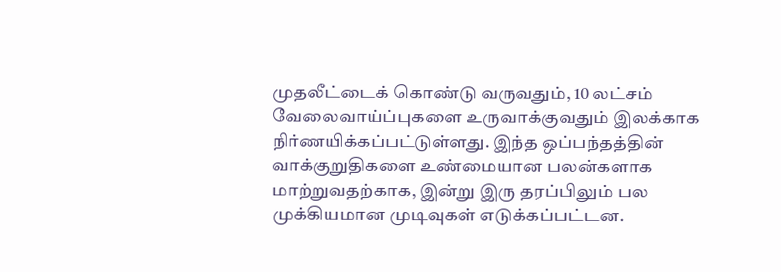முதலீட்டைக் கொண்டு வருவதும், 10 லட்சம் வேலைவாய்ப்புகளை உருவாக்குவதும் இலக்காக நிர்ணயிக்கப்பட்டுள்ளது. இந்த ஒப்பந்தத்தின் வாக்குறுதிகளை உண்மையான பலன்களாக மாற்றுவதற்காக, இன்று இரு தரப்பிலும் பல முக்கியமான முடிவுகள் எடுக்கப்பட்டன.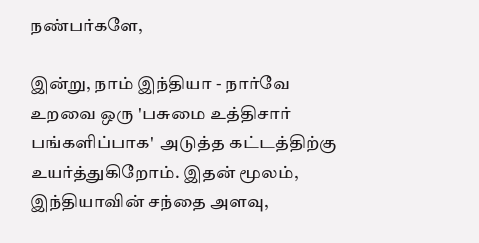நண்பர்களே,

இன்று, நாம் இந்தியா - நார்வே உறவை ஒரு 'பசுமை உத்திசார் பங்களிப்பாக'  அடுத்த கட்டத்திற்கு உயர்த்துகிறோம். இதன் மூலம், இந்தியாவின் சந்தை அளவு,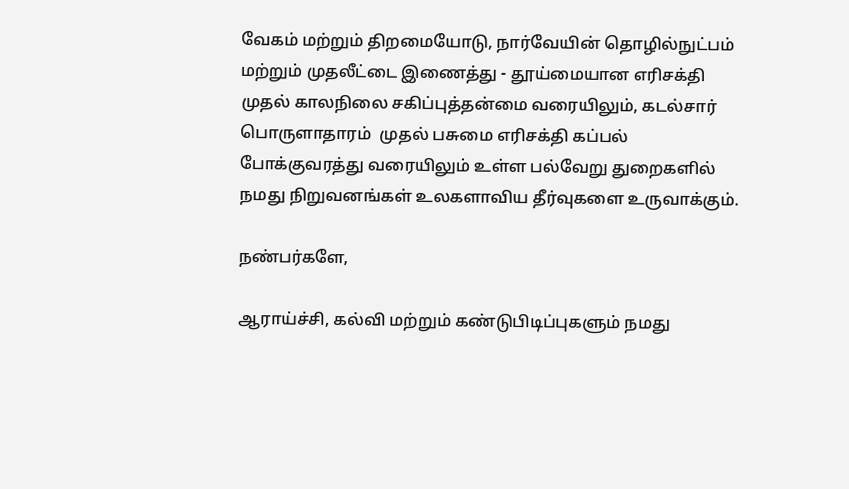வேகம் மற்றும் திறமையோடு, நார்வேயின் தொழில்நுட்பம் மற்றும் முதலீட்டை இணைத்து - தூய்மையான எரிசக்தி முதல் காலநிலை சகிப்புத்தன்மை வரையிலும், கடல்சார் பொருளாதாரம்  முதல் பசுமை எரிசக்தி கப்பல் போக்குவரத்து வரையிலும் உள்ள பல்வேறு துறைகளில் நமது நிறுவனங்கள் உலகளாவிய தீர்வுகளை உருவாக்கும்.

நண்பர்களே,

ஆராய்ச்சி, கல்வி மற்றும் கண்டுபிடிப்புகளும் நமது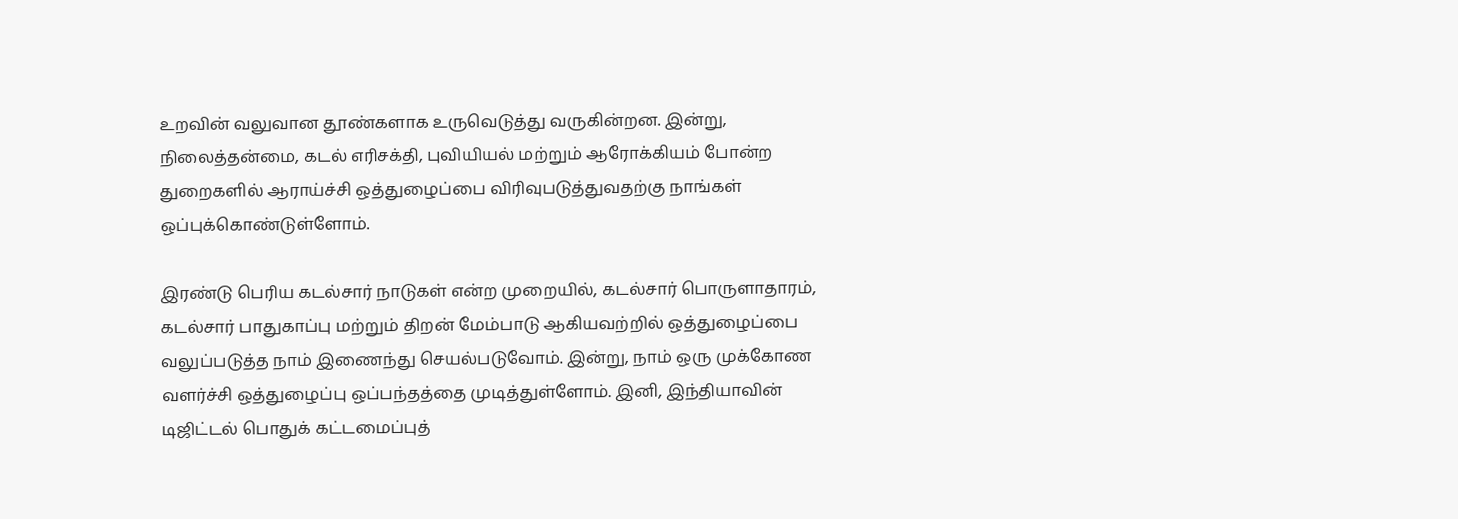உறவின் வலுவான தூண்களாக உருவெடுத்து வருகின்றன. இன்று, நிலைத்தன்மை, கடல் எரிசக்தி, புவியியல் மற்றும் ஆரோக்கியம் போன்ற துறைகளில் ஆராய்ச்சி ஒத்துழைப்பை விரிவுபடுத்துவதற்கு நாங்கள் ஒப்புக்கொண்டுள்ளோம்.

இரண்டு பெரிய கடல்சார் நாடுகள் என்ற முறையில், கடல்சார் பொருளாதாரம், கடல்சார் பாதுகாப்பு மற்றும் திறன் மேம்பாடு ஆகியவற்றில் ஒத்துழைப்பை வலுப்படுத்த நாம் இணைந்து செயல்படுவோம். இன்று, நாம் ஒரு முக்கோண வளர்ச்சி ஒத்துழைப்பு ஒப்பந்தத்தை முடித்துள்ளோம். இனி, இந்தியாவின் டிஜிட்டல் பொதுக் கட்டமைப்புத்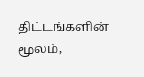திட்டங்களின் மூலம்,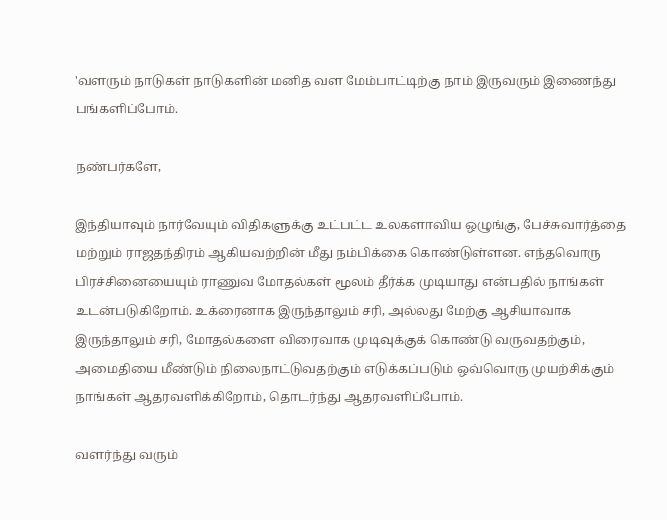'வளரும் நாடுகள் நாடுகளின் மனித வள மேம்பாட்டிற்கு நாம் இருவரும் இணைந்து பங்களிப்போம்.

நண்பர்களே,

இந்தியாவும் நார்வேயும் விதிகளுக்கு உட்பட்ட உலகளாவிய ஒழுங்கு, பேச்சுவார்த்தை மற்றும் ராஜதந்திரம் ஆகியவற்றின் மீது நம்பிக்கை கொண்டுள்ளன. எந்தவொரு பிரச்சினையையும் ராணுவ மோதல்கள் மூலம் தீர்க்க முடியாது என்பதில் நாங்கள் உடன்படுகிறோம். உக்ரைனாக இருந்தாலும் சரி, அல்லது மேற்கு ஆசியாவாக இருந்தாலும் சரி, மோதல்களை விரைவாக முடிவுக்குக் கொண்டு வருவதற்கும், அமைதியை மீண்டும் நிலைநாட்டுவதற்கும் எடுக்கப்படும் ஒவ்வொரு முயற்சிக்கும் நாங்கள் ஆதரவளிக்கிறோம், தொடர்ந்து ஆதரவளிப்போம்.

வளர்ந்து வரும்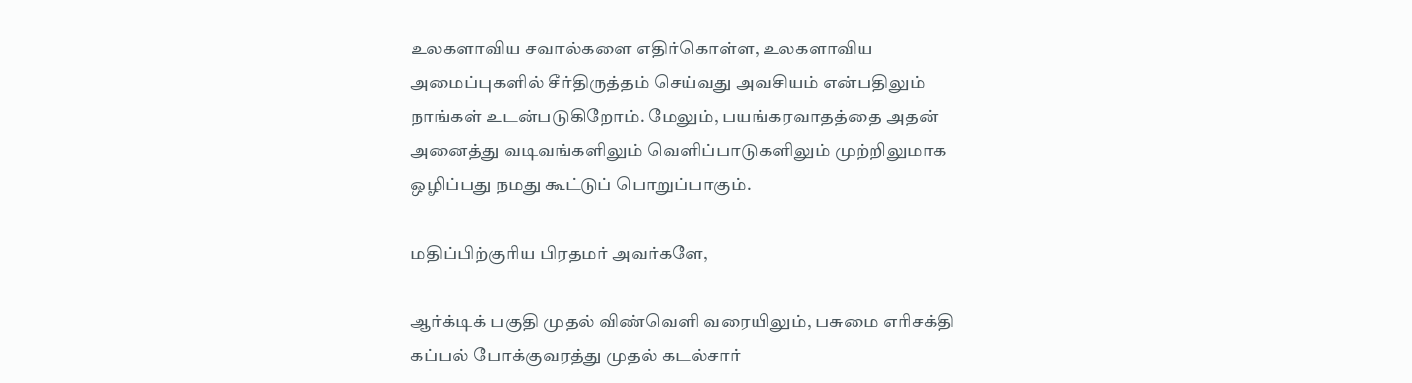உலகளாவிய சவால்களை எதிர்கொள்ள, உலகளாவிய அமைப்புகளில் சீர்திருத்தம் செய்வது அவசியம் என்பதிலும் நாங்கள் உடன்படுகிறோம். மேலும், பயங்கரவாதத்தை அதன் அனைத்து வடிவங்களிலும் வெளிப்பாடுகளிலும் முற்றிலுமாக ஒழிப்பது நமது கூட்டுப் பொறுப்பாகும்.

மதிப்பிற்குரிய பிரதமர் அவர்களே,

ஆர்க்டிக் பகுதி முதல் விண்வெளி வரையிலும், பசுமை எரிசக்தி  கப்பல் போக்குவரத்து முதல் கடல்சார்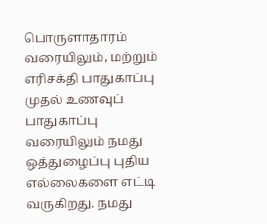பொருளாதாரம் வரையிலும், மற்றும் எரிசக்தி பாதுகாப்பு முதல் உணவுப் பாதுகாப்பு வரையிலும் நமது ஒத்துழைப்பு புதிய எல்லைகளை எட்டி வருகிறது. நமது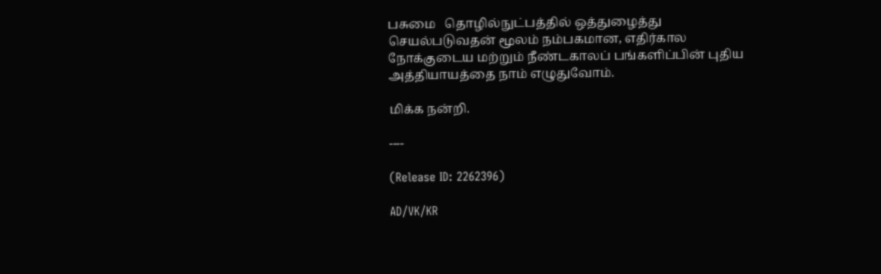பசுமை   தொழில்நுட்பத்தில் ஒத்துழைத்து செயல்படுவதன் மூலம் நம்பகமான, எதிர்கால நோக்குடைய மற்றும் நீண்டகாலப் பங்களிப்பின் புதிய அத்தியாயத்தை நாம் எழுதுவோம்.

மிக்க நன்றி.

----

(Release ID: 2262396)

AD/VK/KR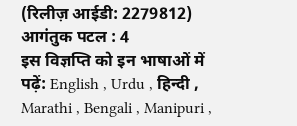(रिलीज़ आईडी: 2279812) आगंतुक पटल : 4
इस विज्ञप्ति को इन भाषाओं में पढ़ें: English , Urdu , हिन्दी , Marathi , Bengali , Manipuri ,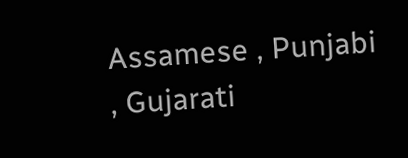Assamese , Punjabi , Gujarati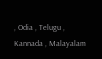, Odia , Telugu , Kannada , Malayalam